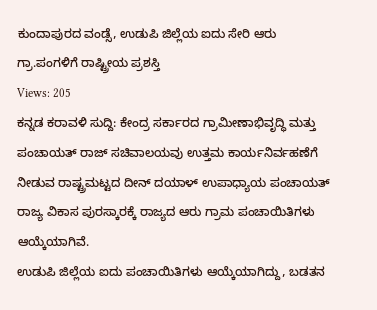ಕುಂದಾಪುರದ ವಂಡ್ಸೆ, ಉಡುಪಿ ಜಿಲ್ಲೆಯ ಐದು ಸೇರಿ ಆರು ಗ್ರಾ.ಪಂಗಳಿಗೆ ರಾಷ್ಟ್ರೀಯ ಪ್ರಶಸ್ತಿ
Views: 205
ಕನ್ನಡ ಕರಾವಳಿ ಸುದ್ದಿ: ಕೇಂದ್ರ ಸರ್ಕಾರದ ಗ್ರಾಮೀಣಾಭಿವೃದ್ಧಿ ಮತ್ತು ಪಂಚಾಯತ್ ರಾಜ್ ಸಚಿವಾಲಯವು ಉತ್ತಮ ಕಾರ್ಯನಿರ್ವಹಣೆಗೆ ನೀಡುವ ರಾಷ್ಟ್ರಮಟ್ಟದ ದೀನ್ ದಯಾಳ್ ಉಪಾಧ್ಯಾಯ ಪಂಚಾಯತ್ ರಾಜ್ಯ ವಿಕಾಸ ಪುರಸ್ಕಾರಕ್ಕೆ ರಾಜ್ಯದ ಆರು ಗ್ರಾಮ ಪಂಚಾಯಿತಿಗಳು ಆಯ್ಕೆಯಾಗಿವೆ.
ಉಡುಪಿ ಜಿಲ್ಲೆಯ ಐದು ಪಂಚಾಯಿತಿಗಳು ಆಯ್ಕೆಯಾಗಿದ್ದು, ಬಡತನ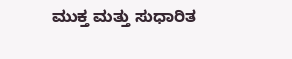ಮುಕ್ತ ಮತ್ತು ಸುಧಾರಿತ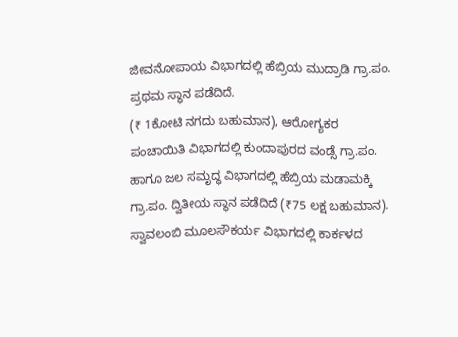ಜೀವನೋಪಾಯ ವಿಭಾಗದಲ್ಲಿ ಹೆಬ್ರಿಯ ಮುದ್ರಾಡಿ ಗ್ರಾ.ಪಂ. ಪ್ರಥಮ ಸ್ಥಾನ ಪಡೆದಿದೆ.
(₹ 1ಕೋಟಿ ನಗದು ಬಹುಮಾನ), ಆರೋಗ್ಯಕರ ಪಂಚಾಯಿತಿ ವಿಭಾಗದಲ್ಲಿ ಕುಂದಾಪುರದ ವಂಡ್ಸೆ ಗ್ರಾ.ಪಂ. ಹಾಗೂ ಜಲ ಸಮೃದ್ಧ ವಿಭಾಗದಲ್ಲಿ ಹೆಬ್ರಿಯ ಮಡಾಮಕ್ಕಿ ಗ್ರಾ.ಪಂ. ದ್ವಿತೀಯ ಸ್ಥಾನ ಪಡೆದಿದೆ (₹75 ಲಕ್ಷ ಬಹುಮಾನ).
ಸ್ವಾವಲಂಬಿ ಮೂಲಸೌಕರ್ಯ ವಿಭಾಗದಲ್ಲಿ ಕಾರ್ಕಳದ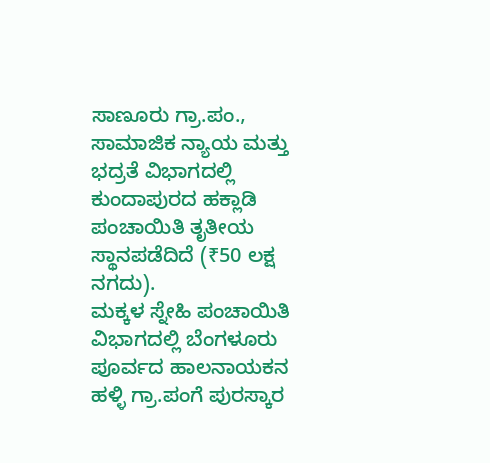ಸಾಣೂರು ಗ್ರಾ.ಪಂ., ಸಾಮಾಜಿಕ ನ್ಯಾಯ ಮತ್ತು ಭದ್ರತೆ ವಿಭಾಗದಲ್ಲಿ ಕುಂದಾಪುರದ ಹಕ್ಲಾಡಿ ಪಂಚಾಯಿತಿ ತೃತೀಯ ಸ್ಥಾನಪಡೆದಿದೆ (₹50 ಲಕ್ಷ ನಗದು).
ಮಕ್ಕಳ ಸ್ನೇಹಿ ಪಂಚಾಯಿತಿ ವಿಭಾಗದಲ್ಲಿ ಬೆಂಗಳೂರು ಪೂರ್ವದ ಹಾಲನಾಯಕನ ಹಳ್ಳಿ ಗ್ರಾ.ಪಂಗೆ ಪುರಸ್ಕಾರ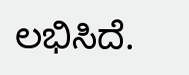ಲಭಿಸಿದೆ.